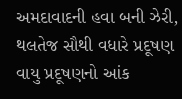અમદાવાદની હવા બની ઝેરી, થલતેજ સૌથી વધારે પ્રદૂષણ
વાયુ પ્રદૂષણનો આંક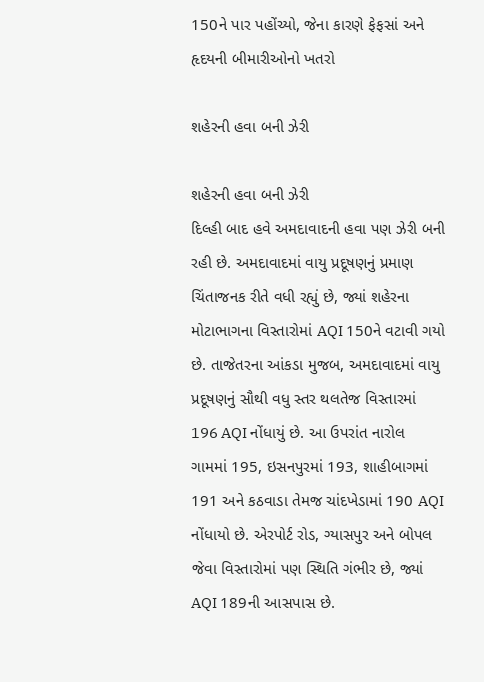150ને પાર પહોંચ્યો, જેના કારણે ફેફસાં અને હૃદયની બીમારીઓનો ખતરો

શહેરની હવા બની ઝેરી

શહેરની હવા બની ઝેરી
દિલ્હી બાદ હવે અમદાવાદની હવા પણ ઝેરી બની રહી છે. અમદાવાદમાં વાયુ પ્રદૂષણનું પ્રમાણ ચિંતાજનક રીતે વધી રહ્યું છે, જ્યાં શહેરના મોટાભાગના વિસ્તારોમાં AQI 150ને વટાવી ગયો છે. તાજેતરના આંકડા મુજબ, અમદાવાદમાં વાયુ પ્રદૂષણનું સૌથી વધુ સ્તર થલતેજ વિસ્તારમાં 196 AQI નોંધાયું છે. આ ઉપરાંત નારોલ ગામમાં 195, ઇસનપુરમાં 193, શાહીબાગમાં 191 અને કઠવાડા તેમજ ચાંદખેડામાં 190 AQI નોંધાયો છે. એરપોર્ટ રોડ, ગ્યાસપુર અને બોપલ જેવા વિસ્તારોમાં પણ સ્થિતિ ગંભીર છે, જ્યાં AQI 189ની આસપાસ છે.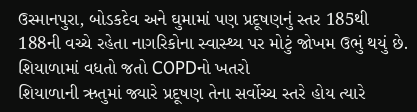ઉસ્માનપુરા, બોડકદેવ અને ઘુમામાં પણ પ્રદૂષણનું સ્તર 185થી 188ની વચ્ચે રહેતા નાગરિકોના સ્વાસ્થ્ય પર મોટું જોખમ ઉભું થયું છે.
શિયાળામાં વધતો જતો COPDનો ખતરો
શિયાળાની ઋતુમાં જ્યારે પ્રદૂષણ તેના સર્વોચ્ચ સ્તરે હોય ત્યારે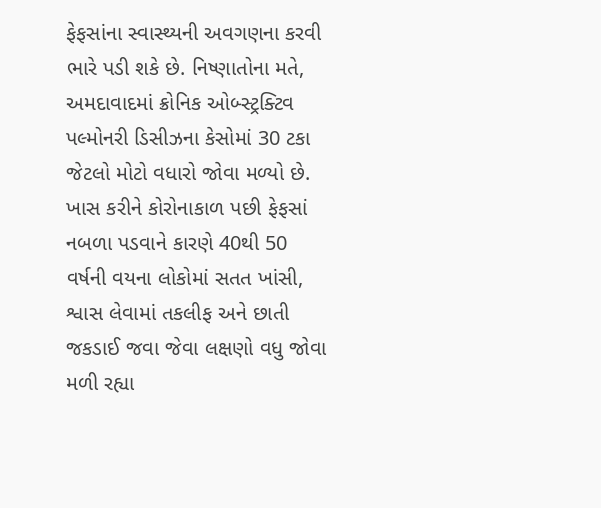ફેફસાંના સ્વાસ્થ્યની અવગણના કરવી ભારે પડી શકે છે. નિષ્ણાતોના મતે, અમદાવાદમાં ક્રોનિક ઓબ્સ્ટ્રક્ટિવ પલ્મોનરી ડિસીઝના કેસોમાં 30 ટકા જેટલો મોટો વધારો જોવા મળ્યો છે. ખાસ કરીને કોરોનાકાળ પછી ફેફસાં નબળા પડવાને કારણે 40થી 50 વર્ષની વયના લોકોમાં સતત ખાંસી, શ્વાસ લેવામાં તકલીફ અને છાતી જકડાઈ જવા જેવા લક્ષણો વધુ જોવા મળી રહ્યા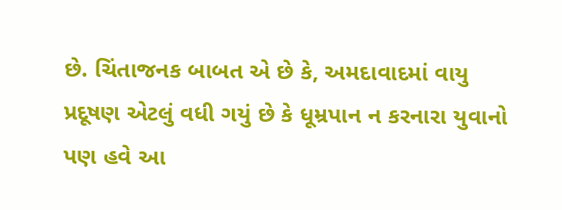છે. ચિંતાજનક બાબત એ છે કે, અમદાવાદમાં વાયુ પ્રદૂષણ એટલું વધી ગયું છે કે ધૂમ્રપાન ન કરનારા યુવાનો પણ હવે આ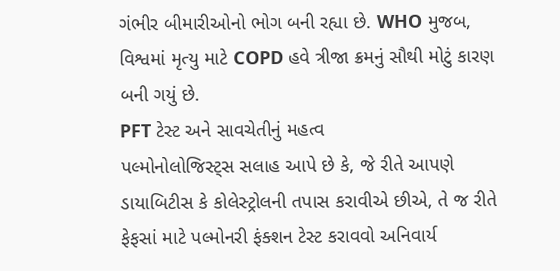ગંભીર બીમારીઓનો ભોગ બની રહ્યા છે. WHO મુજબ, વિશ્વમાં મૃત્યુ માટે COPD હવે ત્રીજા ક્રમનું સૌથી મોટું કારણ બની ગયું છે.
PFT ટેસ્ટ અને સાવચેતીનું મહત્વ
પલ્મોનોલોજિસ્ટ્સ સલાહ આપે છે કે, જે રીતે આપણે ડાયાબિટીસ કે કોલેસ્ટ્રોલની તપાસ કરાવીએ છીએ, તે જ રીતે ફેફસાં માટે પલ્મોનરી ફંક્શન ટેસ્ટ કરાવવો અનિવાર્ય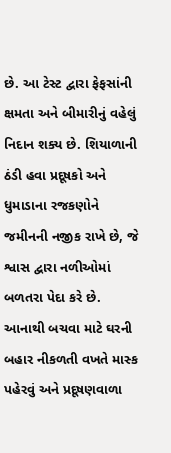છે. આ ટેસ્ટ દ્વારા ફેફસાંની ક્ષમતા અને બીમારીનું વહેલું નિદાન શક્ય છે. શિયાળાની ઠંડી હવા પ્રદૂષકો અને ધુમાડાના રજકણોને જમીનની નજીક રાખે છે, જે શ્વાસ દ્વારા નળીઓમાં બળતરા પેદા કરે છે. આનાથી બચવા માટે ઘરની બહાર નીકળતી વખતે માસ્ક પહેરવું અને પ્રદૂષણવાળા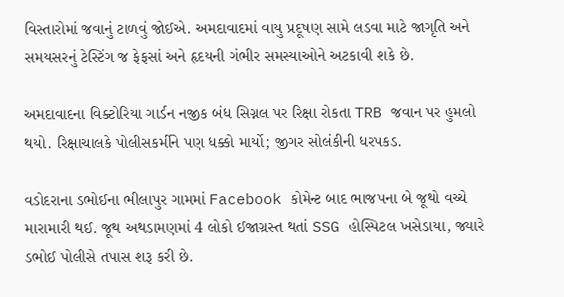વિસ્તારોમાં જવાનું ટાળવું જોઈએ. અમદાવાદમાં વાયુ પ્રદૂષણ સામે લડવા માટે જાગૃતિ અને સમયસરનું ટેસ્ટિંગ જ ફેફસાં અને હૃદયની ગંભીર સમસ્યાઓને અટકાવી શકે છે.

અમદાવાદના વિક્ટોરિયા ગાર્ડન નજીક બંધ સિગ્નલ પર રિક્ષા રોકતા TRB જવાન પર હુમલો થયો. રિક્ષાચાલકે પોલીસકર્મીને પણ ધક્કો માર્યો; જીગર સોલંકીની ધરપકડ.

વડોદરાના ડભોઈના ભીલાપુર ગામમાં Facebook કોમેન્ટ બાદ ભાજપના બે જૂથો વચ્ચે મારામારી થઈ. જૂથ અથડામણમાં 4 લોકો ઈજાગ્રસ્ત થતાં SSG હોસ્પિટલ ખસેડાયા, જ્યારે ડભોઈ પોલીસે તપાસ શરૂ કરી છે.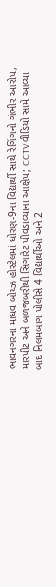ભાવનગરના માધવ બોય્ઝ હોસ્ટેલમાં ધોરણ-9ના વિદ્યાર્થી સાથે રેગિંગનો ગંભીર આરોપ, મારપીટ અને બળજબરીથી સિગારેટ પીવડાવ્યાના આક્ષેપ; CCTV વીડિયો સામે આવ્યા બાદ નિલમબાગ પોલીસે 4 વિદ્યાર્થીઓ અને 2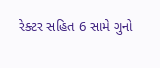રેક્ટર સહિત 6 સામે ગુનો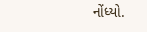નોંધ્યો.